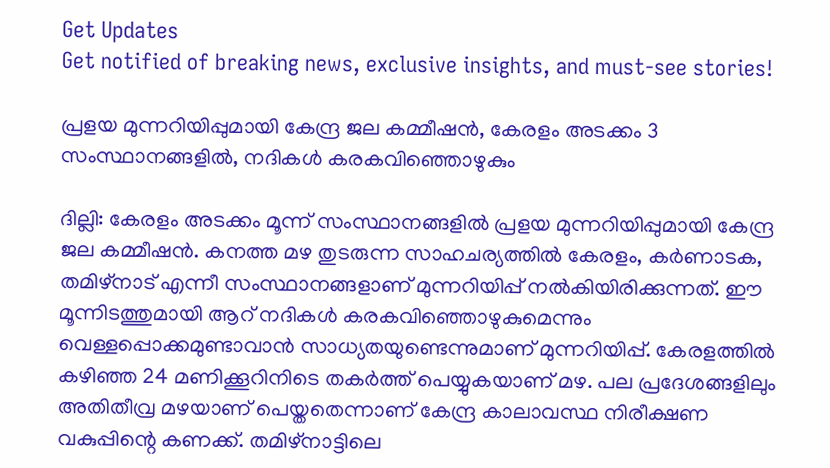Get Updates
Get notified of breaking news, exclusive insights, and must-see stories!

പ്രളയ മുന്നറിയിപ്പുമായി കേന്ദ്ര ജല കമ്മീഷന്‍, കേരളം അടക്കം 3 സംസ്ഥാനങ്ങളില്‍, നദികള്‍ കരകവിഞ്ഞൊഴുകും

ദില്ലി: കേരളം അടക്കം മൂന്ന് സംസ്ഥാനങ്ങളില്‍ പ്രളയ മുന്നറിയിപ്പുമായി കേന്ദ്ര ജല കമ്മീഷന്‍. കനത്ത മഴ തുടരുന്ന സാഹചര്യത്തില്‍ കേരളം, കര്‍ണാടക, തമിഴ്‌നാട് എന്നീ സംസ്ഥാനങ്ങളാണ് മുന്നറിയിപ്പ് നല്‍കിയിരിക്കുന്നത്. ഈ മൂന്നിടത്തുമായി ആറ് നദികള്‍ കരകവിഞ്ഞൊഴുകുമെന്നും വെള്ളപ്പൊക്കമുണ്ടാവാന്‍ സാധ്യതയുണ്ടെന്നുമാണ് മുന്നറിയിപ്പ്. കേരളത്തില്‍ കഴിഞ്ഞ 24 മണിക്കൂറിനിടെ തകര്‍ത്ത് പെയ്യുകയാണ് മഴ. പല പ്രദേശങ്ങളിലും അതിതീവ്ര മഴയാണ് പെയ്തതെന്നാണ് കേന്ദ്ര കാലാവസ്ഥ നിരീക്ഷണ വകുപ്പിന്റെ കണക്ക്. തമിഴ്‌നാട്ടിലെ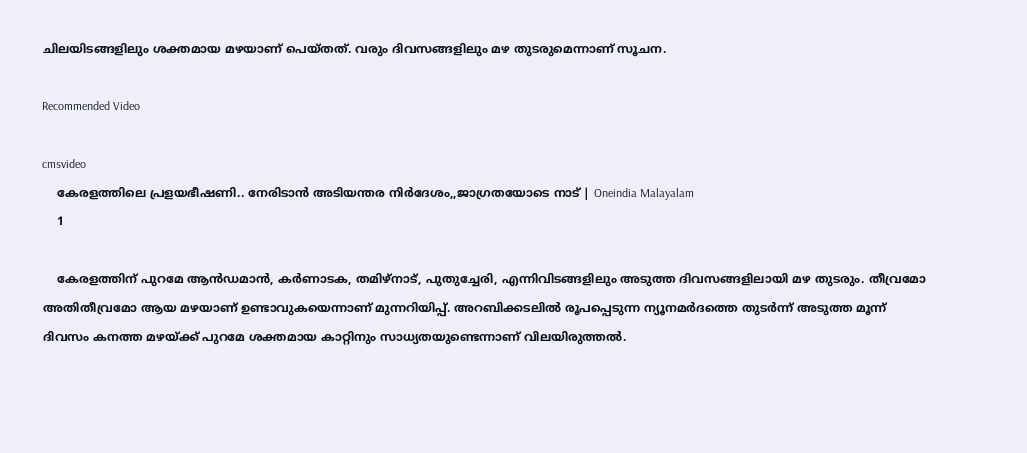ചിലയിടങ്ങളിലും ശക്തമായ മഴയാണ് പെയ്തത്. വരും ദിവസങ്ങളിലും മഴ തുടരുമെന്നാണ് സൂചന.

Recommended Video

cmsvideo
    കേരളത്തിലെ പ്രളയഭീഷണി.. നേരിടാൻ അടിയന്തര നിർദേശം,,ജാഗ്രതയോടെ നാട് | Oneindia Malayalam
    1

    കേരളത്തിന് പുറമേ ആന്‍ഡമാന്‍, കര്‍ണാടക, തമിഴ്‌നാട്, പുതുച്ചേരി, എന്നിവിടങ്ങളിലും അടുത്ത ദിവസങ്ങളിലായി മഴ തുടരും. തീവ്രമോ അതിതീവ്രമോ ആയ മഴയാണ് ഉണ്ടാവുകയെന്നാണ് മുന്നറിയിപ്പ്. അറബിക്കടലില്‍ രൂപപ്പെടുന്ന ന്യൂനമര്‍ദത്തെ തുടര്‍ന്ന് അടുത്ത മൂന്ന് ദിവസം കനത്ത മഴയ്ക്ക് പുറമേ ശക്തമായ കാറ്റിനും സാധ്യതയുണ്ടെന്നാണ് വിലയിരുത്തല്‍.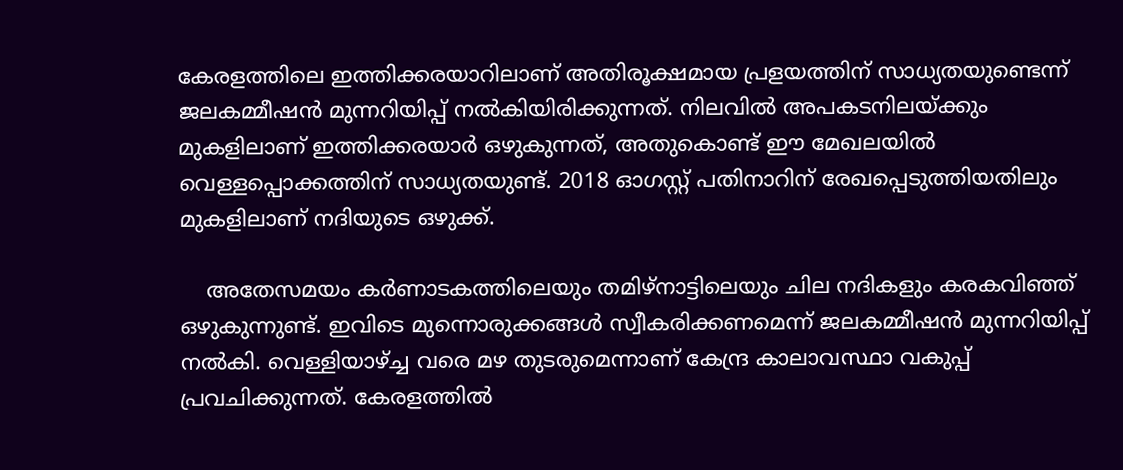കേരളത്തിലെ ഇത്തിക്കരയാറിലാണ് അതിരൂക്ഷമായ പ്രളയത്തിന് സാധ്യതയുണ്ടെന്ന് ജലകമ്മീഷന്‍ മുന്നറിയിപ്പ് നല്‍കിയിരിക്കുന്നത്. നിലവില്‍ അപകടനിലയ്ക്കും മുകളിലാണ് ഇത്തിക്കരയാര്‍ ഒഴുകുന്നത്, അതുകൊണ്ട് ഈ മേഖലയില്‍ വെള്ളപ്പൊക്കത്തിന് സാധ്യതയുണ്ട്. 2018 ഓഗസ്റ്റ് പതിനാറിന് രേഖപ്പെടുത്തിയതിലും മുകളിലാണ് നദിയുടെ ഒഴുക്ക്.

    അതേസമയം കര്‍ണാടകത്തിലെയും തമിഴ്‌നാട്ടിലെയും ചില നദികളും കരകവിഞ്ഞ് ഒഴുകുന്നുണ്ട്. ഇവിടെ മുന്നൊരുക്കങ്ങള്‍ സ്വീകരിക്കണമെന്ന് ജലകമ്മീഷന്‍ മുന്നറിയിപ്പ് നല്‍കി. വെള്ളിയാഴ്ച്ച വരെ മഴ തുടരുമെന്നാണ് കേന്ദ്ര കാലാവസ്ഥാ വകുപ്പ് പ്രവചിക്കുന്നത്. കേരളത്തില്‍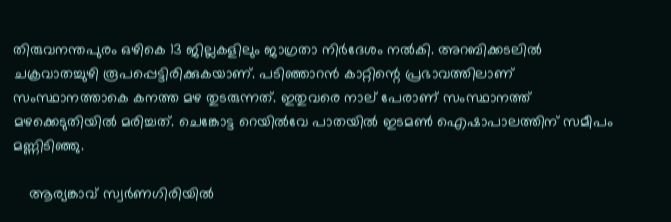തിരുവനന്തപുരം ഒഴികെ 13 ജില്ലകളിലും ജാഗ്രതാ നിര്‍ദേശം നല്‍കി. അറബിക്കടലില്‍ ചക്രവാതച്ചുഴി രൂപപ്പെട്ടിരിക്കുകയാണ്. പടിഞ്ഞാറന്‍ കാറ്റിന്റെ പ്രഭാവത്തിലാണ് സംസ്ഥാനത്താകെ കനത്ത മഴ തുടരുന്നത്. ഇതുവരെ നാല് പേരാണ് സംസ്ഥാനത്ത് മഴക്കെടുതിയില്‍ മരിച്ചത്. ചെങ്കോട്ട റെയില്‍വേ പാതയില്‍ ഇടമണ്‍ ഐഷാപാലത്തിന് സമീപം മണ്ണിടിഞ്ഞു.

    ആര്യങ്കാവ് സ്വര്‍ണഗിരിയില്‍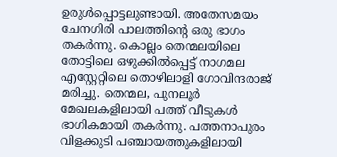ഉരുള്‍പ്പൊട്ടലുണ്ടായി. അതേസമയം ചേനഗിരി പാലത്തിന്റെ ഒരു ഭാഗം തകര്‍ന്നു. കൊല്ലം തെന്മലയിലെ തോട്ടിലെ ഒഴുക്കില്‍പ്പെട്ട് നാഗമല എസ്റ്റേറ്റിലെ തൊഴിലാളി ഗോവിന്ദരാജ് മരിച്ചു. തെന്മല, പുനലൂര്‍ മേഖലകളിലായി പത്ത് വീടുകള്‍ ഭാഗികമായി തകര്‍ന്നു. പത്തനാപുരം വിളക്കുടി പഞ്ചായത്തുകളിലായി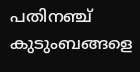പതിനഞ്ച് കുടുംബങ്ങളെ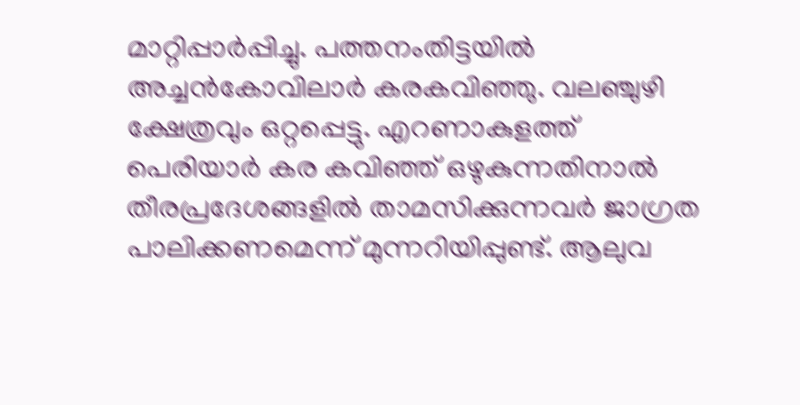മാറ്റിപ്പാര്‍പ്പിച്ചു. പത്തനംതിട്ടയില്‍ അച്ചന്‍കോവിലാര്‍ കരകവിഞ്ഞു. വലഞ്ചുഴി ക്ഷേത്രവും ഒറ്റപ്പെട്ടു. എറണാകുളത്ത് പെരിയാര്‍ കര കവിഞ്ഞ് ഒഴുകുന്നതിനാല്‍ തീരപ്രദേശങ്ങളില്‍ താമസിക്കുന്നവര്‍ ജാഗ്രത പാലിക്കണമെന്ന് മുന്നറിയിപ്പുണ്ട്. ആലുവ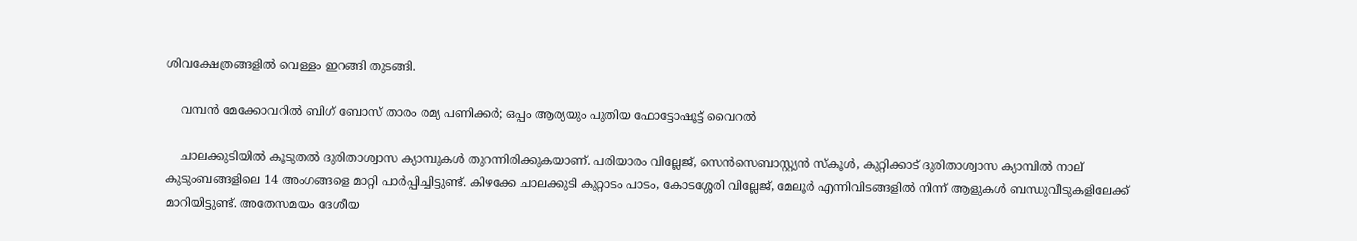ശിവക്ഷേത്രങ്ങളില്‍ വെള്ളം ഇറങ്ങി തുടങ്ങി.

    വമ്പന്‍ മേക്കോവറില്‍ ബിഗ് ബോസ് താരം രമ്യ പണിക്കര്‍; ഒപ്പം ആര്യയും പുതിയ ഫോട്ടോഷൂട്ട് വൈറല്‍

    ചാലക്കുടിയില്‍ കൂടുതല്‍ ദുരിതാശ്വാസ ക്യാമ്പുകള്‍ തുറന്നിരിക്കുകയാണ്. പരിയാരം വില്ലേജ്, സെന്‍സെബാസ്റ്റ്യന്‍ സ്‌കൂള്‍, കുറ്റിക്കാട് ദുരിതാശ്വാസ ക്യാമ്പില്‍ നാല് കുടുംബങ്ങളിലെ 14 അംഗങ്ങളെ മാറ്റി പാര്‍പ്പിച്ചിട്ടുണ്ട്. കിഴക്കേ ചാലക്കുടി കുറ്റാടം പാടം, കോടശ്ശേരി വില്ലേജ്, മേലൂര്‍ എന്നിവിടങ്ങളില്‍ നിന്ന് ആളുകള്‍ ബന്ധുവീടുകളിലേക്ക് മാറിയിട്ടുണ്ട്. അതേസമയം ദേശീയ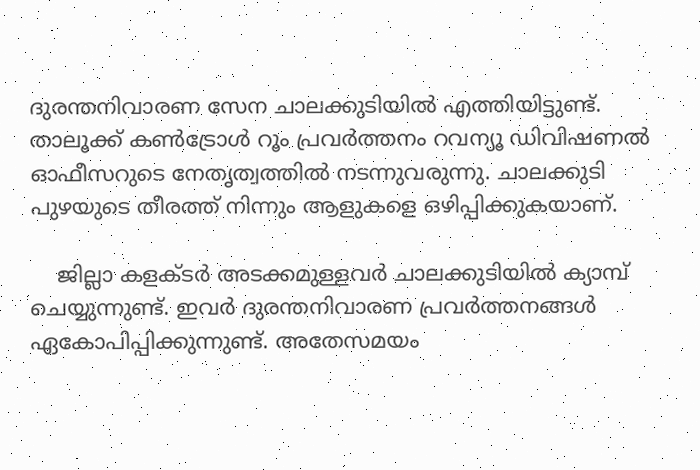ദുരന്തനിവാരണ സേന ചാലക്കുടിയില്‍ എത്തിയിട്ടുണ്ട്. താലൂക്ക് കണ്‍ട്രോള്‍ റൂം പ്രവര്‍ത്തനം റവന്യൂ ഡിവിഷണല്‍ ഓഫീസറുടെ നേതൃത്വത്തില്‍ നടന്നുവരുന്നു. ചാലക്കുടി പുഴയുടെ തീരത്ത് നിന്നും ആളുകളെ ഒഴിപ്പിക്കുകയാണ്.

    ജില്ലാ കളക്ടര്‍ അടക്കമുള്ളവര്‍ ചാലക്കുടിയില്‍ ക്യാമ്പ് ചെയ്യുന്നുണ്ട്. ഇവര്‍ ദുരന്തനിവാരണ പ്രവര്‍ത്തനങ്ങള്‍ ഏകോപിപ്പിക്കുന്നുണ്ട്. അതേസമയം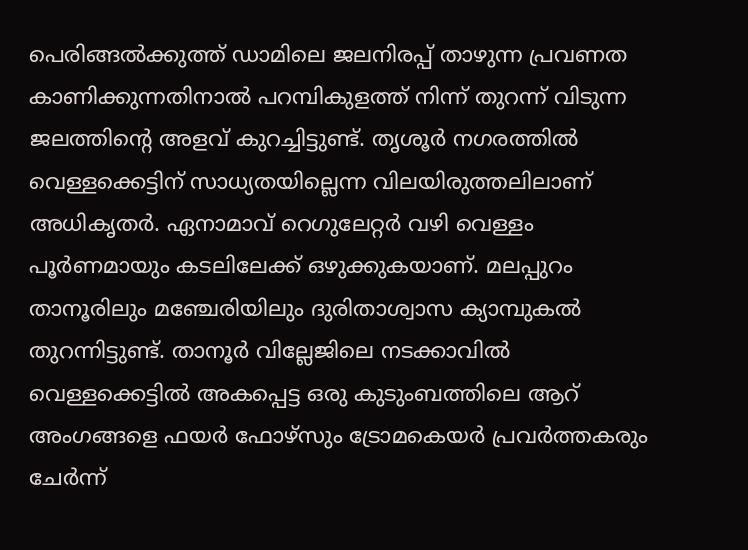പെരിങ്ങല്‍ക്കുത്ത് ഡാമിലെ ജലനിരപ്പ് താഴുന്ന പ്രവണത കാണിക്കുന്നതിനാല്‍ പറമ്പികുളത്ത് നിന്ന് തുറന്ന് വിടുന്ന ജലത്തിന്റെ അളവ് കുറച്ചിട്ടുണ്ട്. തൃശൂര്‍ നഗരത്തില്‍ വെള്ളക്കെട്ടിന് സാധ്യതയില്ലെന്ന വിലയിരുത്തലിലാണ് അധികൃതര്‍. ഏനാമാവ് റെഗുലേറ്റര്‍ വഴി വെള്ളം പൂര്‍ണമായും കടലിലേക്ക് ഒഴുക്കുകയാണ്. മലപ്പുറം താനൂരിലും മഞ്ചേരിയിലും ദുരിതാശ്വാസ ക്യാമ്പുകല്‍ തുറന്നിട്ടുണ്ട്. താനൂര്‍ വില്ലേജിലെ നടക്കാവില്‍ വെള്ളക്കെട്ടില്‍ അകപ്പെട്ട ഒരു കുടുംബത്തിലെ ആറ് അംഗങ്ങളെ ഫയര്‍ ഫോഴ്‌സും ട്രോമകെയര്‍ പ്രവര്‍ത്തകരും ചേര്‍ന്ന്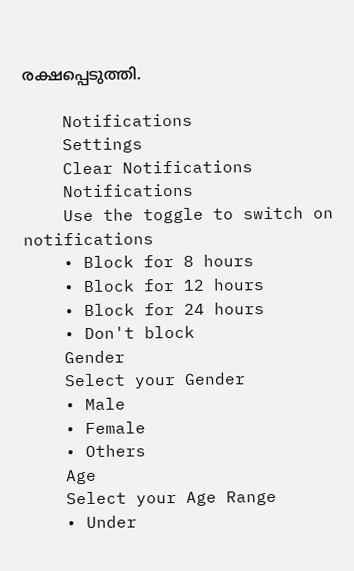രക്ഷപ്പെടുത്തി.

    Notifications
    Settings
    Clear Notifications
    Notifications
    Use the toggle to switch on notifications
    • Block for 8 hours
    • Block for 12 hours
    • Block for 24 hours
    • Don't block
    Gender
    Select your Gender
    • Male
    • Female
    • Others
    Age
    Select your Age Range
    • Under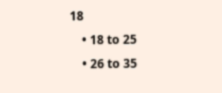18
    • 18 to 25
    • 26 to 35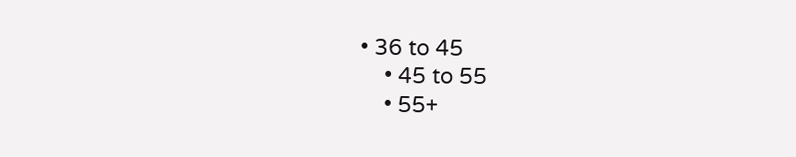• 36 to 45
    • 45 to 55
    • 55+